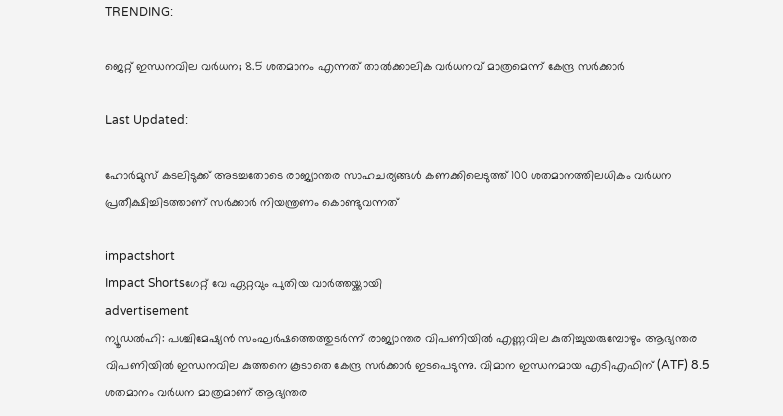TRENDING:

ജെറ്റ് ഇന്ധനവില വർധന; 8.5 ശതമാനം എന്നത് താൽക്കാലിക വർധനവ് മാത്രമെന്ന് കേന്ദ്ര സർക്കാർ

Last Updated:

ഹോർമുസ് കടലിടുക്ക് അടച്ചതോടെ രാജ്യാന്തര സാഹചര്യങ്ങൾ കണക്കിലെടുത്ത് 100 ശതമാനത്തിലധികം വർധന പ്രതീക്ഷിച്ചിടത്താണ് സർക്കാർ നിയന്ത്രണം കൊണ്ടുവന്നത്

impactshort
Impact Shortsഗേറ്റ് വേ ഏറ്റവും പുതിയ വാർത്തയ്ക്കായി
advertisement
ന്യൂഡൽഹി: പശ്ചിമേഷ്യൻ സംഘർഷത്തെത്തുടർന്ന് രാജ്യാന്തര വിപണിയിൽ എണ്ണവില കുതിച്ചുയരുമ്പോഴും ആഭ്യന്തര വിപണിയിൽ ഇന്ധനവില കുത്തനെ കൂടാതെ കേന്ദ്ര സർക്കാർ ഇടപെടുന്നു. വിമാന ഇന്ധനമായ എടിഎഫിന് (ATF) 8.5 ശതമാനം വർധന മാത്രമാണ് ആഭ്യന്തര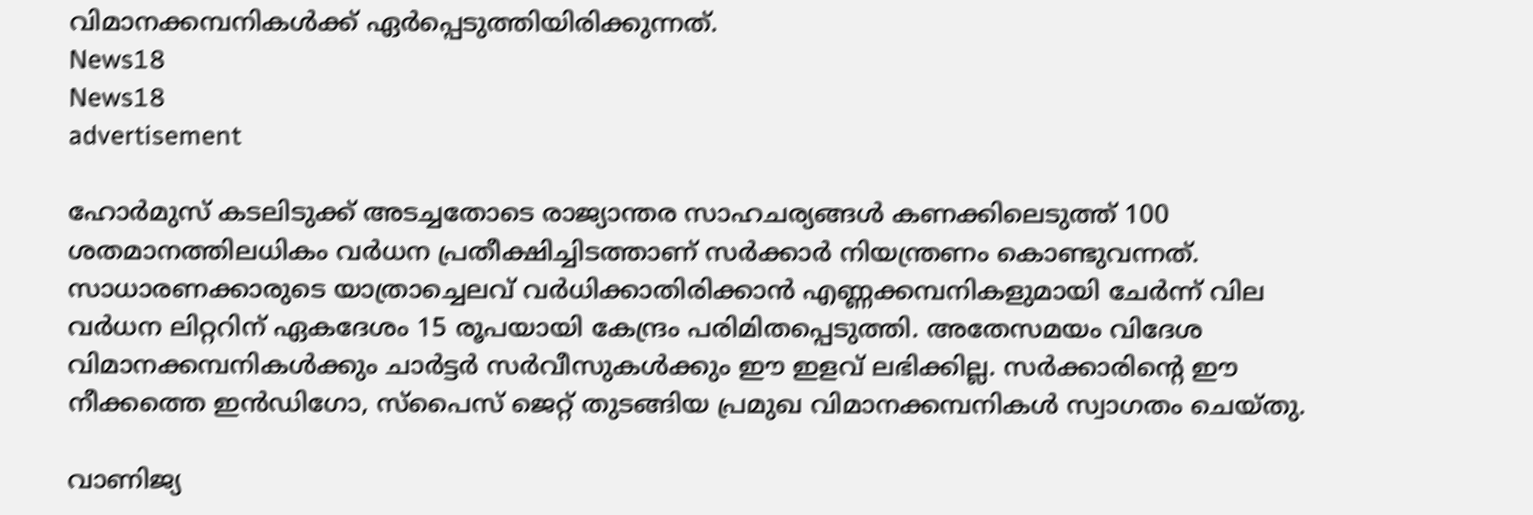വിമാനക്കമ്പനികൾക്ക് ഏർപ്പെടുത്തിയിരിക്കുന്നത്.
News18
News18
advertisement

ഹോർമുസ് കടലിടുക്ക് അടച്ചതോടെ രാജ്യാന്തര സാഹചര്യങ്ങൾ കണക്കിലെടുത്ത് 100 ശതമാനത്തിലധികം വർധന പ്രതീക്ഷിച്ചിടത്താണ് സർക്കാർ നിയന്ത്രണം കൊണ്ടുവന്നത്. സാധാരണക്കാരുടെ യാത്രാച്ചെലവ് വർധിക്കാതിരിക്കാൻ എണ്ണക്കമ്പനികളുമായി ചേർന്ന് വില വർധന ലിറ്ററിന് ഏകദേശം 15 രൂപയായി കേന്ദ്രം പരിമിതപ്പെടുത്തി. അതേസമയം വിദേശ വിമാനക്കമ്പനികൾക്കും ചാർട്ടർ സർവീസുകൾക്കും ഈ ഇളവ് ലഭിക്കില്ല. സർക്കാരിന്റെ ഈ നീക്കത്തെ ഇൻഡിഗോ, സ്പൈസ് ജെറ്റ് തുടങ്ങിയ പ്രമുഖ വിമാനക്കമ്പനികൾ സ്വാഗതം ചെയ്തു.

വാണിജ്യ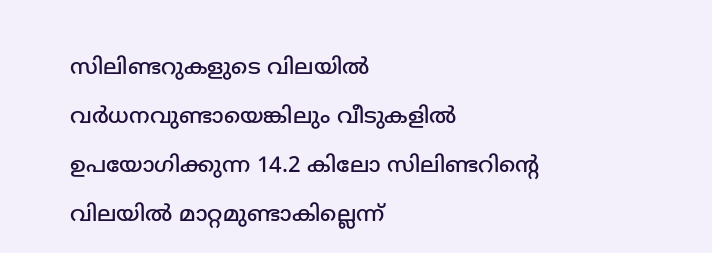സിലിണ്ടറുകളുടെ വിലയിൽ വർധനവുണ്ടായെങ്കിലും വീടുകളിൽ ഉപയോഗിക്കുന്ന 14.2 കിലോ സിലിണ്ടറിന്റെ വിലയിൽ മാറ്റമുണ്ടാകില്ലെന്ന്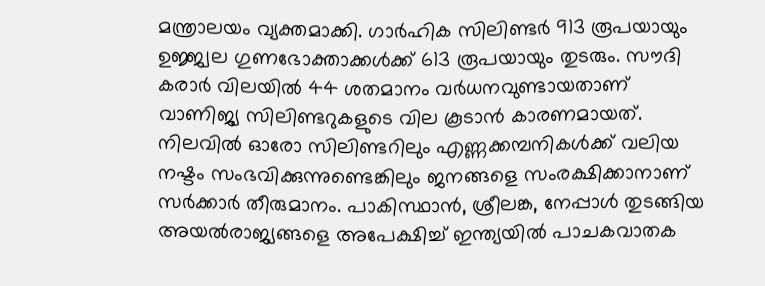മന്ത്രാലയം വ്യക്തമാക്കി. ഗാർഹിക സിലിണ്ടർ 913 രൂപയായും ഉജ്ജ്വല ഗുണഭോക്താക്കൾക്ക് 613 രൂപയായും തുടരും. സൗദി കരാർ വിലയിൽ 44 ശതമാനം വർധനവുണ്ടായതാണ് വാണിജ്യ സിലിണ്ടറുകളുടെ വില കൂടാൻ കാരണമായത്. നിലവിൽ ഓരോ സിലിണ്ടറിലും എണ്ണക്കമ്പനികൾക്ക് വലിയ നഷ്ടം സംഭവിക്കുന്നുണ്ടെങ്കിലും ജനങ്ങളെ സംരക്ഷിക്കാനാണ് സർക്കാർ തീരുമാനം. പാകിസ്ഥാൻ, ശ്രീലങ്ക, നേപ്പാൾ തുടങ്ങിയ അയൽരാജ്യങ്ങളെ അപേക്ഷിച്ച് ഇന്ത്യയിൽ പാചകവാതക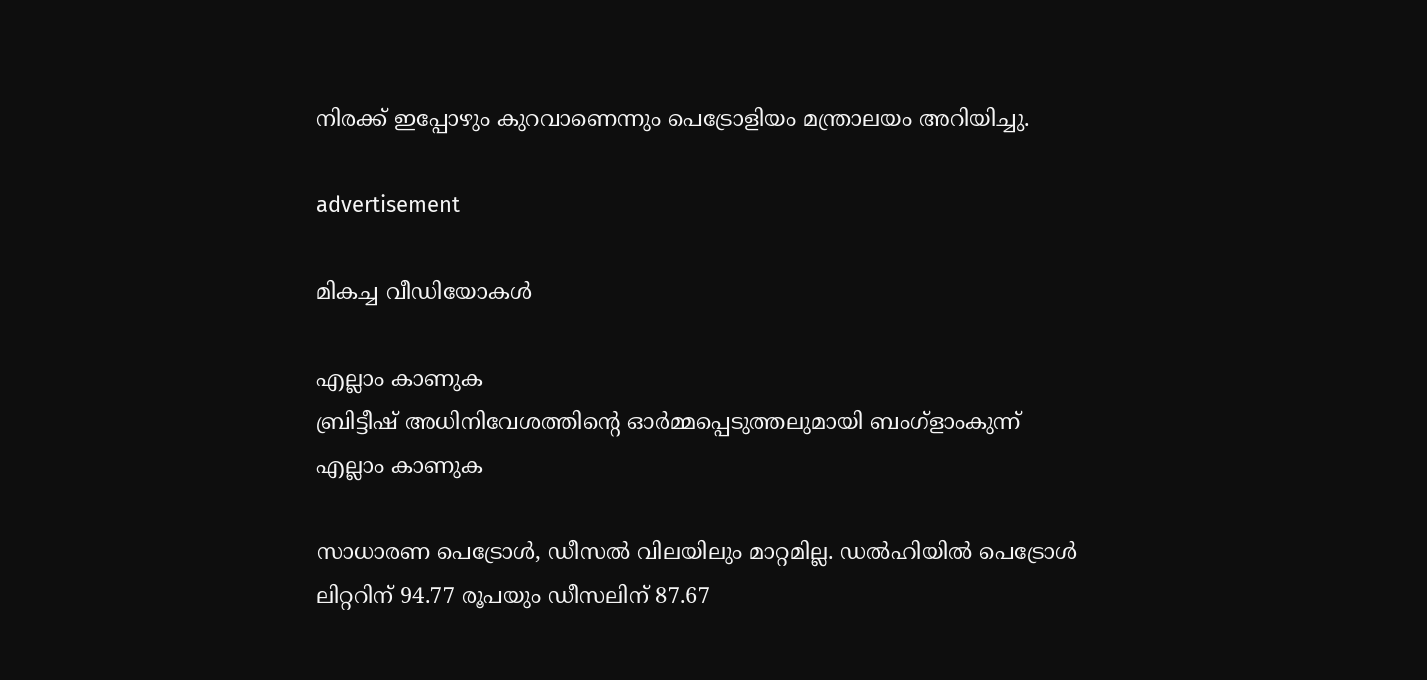നിരക്ക് ഇപ്പോഴും കുറവാണെന്നും പെട്രോളിയം മന്ത്രാലയം അറിയിച്ചു.

advertisement

മികച്ച വീഡിയോകൾ

എല്ലാം കാണുക
ബ്രിട്ടീഷ് അധിനിവേശത്തിൻ്റെ ഓർമ്മപ്പെടുത്തലുമായി ബംഗ്ളാംകുന്ന്
എല്ലാം കാണുക

സാധാരണ പെട്രോൾ, ഡീസൽ വിലയിലും മാറ്റമില്ല. ഡൽഹിയിൽ പെട്രോൾ ലിറ്ററിന് 94.77 രൂപയും ഡീസലിന് 87.67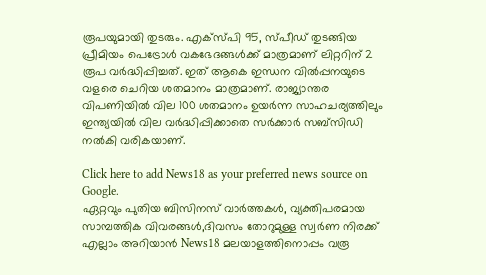രൂപയുമായി തുടരും. എക്സ്പി 95, സ്പീഡ് തുടങ്ങിയ പ്രീമിയം പെട്രോൾ വകഭേദങ്ങൾക്ക് മാത്രമാണ് ലിറ്ററിന് 2 രൂപ വർദ്ധിപ്പിച്ചത്. ഇത് ആകെ ഇന്ധന വിൽപ്പനയുടെ വളരെ ചെറിയ ശതമാനം മാത്രമാണ്. രാജ്യാന്തര വിപണിയിൽ വില 100 ശതമാനം ഉയർന്ന സാഹചര്യത്തിലും ഇന്ത്യയിൽ വില വർദ്ധിപ്പിക്കാതെ സർക്കാർ സബ്‌സിഡി നൽകി വരികയാണ്.

Click here to add News18 as your preferred news source on Google.
ഏറ്റവും പുതിയ ബിസിനസ് വാർത്തകൾ, വ്യക്തിപരമായ സാമ്പത്തിക വിവരങ്ങൾ,ദിവസം തോറുമുള്ള സ്വർണ നിരക്ക് എല്ലാം അറിയാൻ News18 മലയാളത്തിനൊപ്പം വരൂ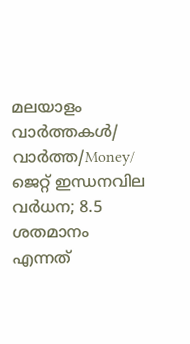മലയാളം വാർത്തകൾ/ വാർത്ത/Money/
ജെറ്റ് ഇന്ധനവില വർധന; 8.5 ശതമാനം എന്നത്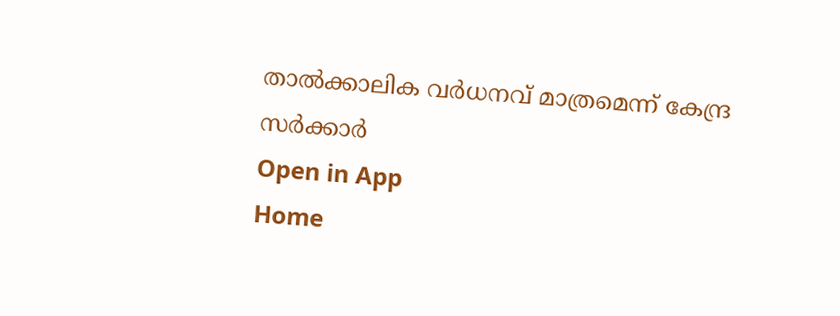താൽക്കാലിക വർധനവ് മാത്രമെന്ന് കേന്ദ്ര സർക്കാർ
Open in App
Home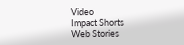Video
Impact Shorts
Web Stories